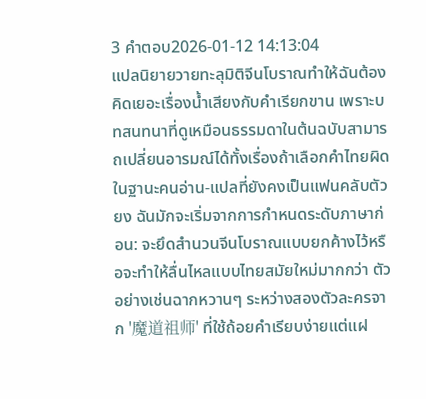3 คำตอบ2026-01-12 14:13:04
แปลนิยายวายทะลุมิติจีนโบราณทำให้ฉันต้องคิดเยอะเรื่องน้ำเสียงกับคำเรียกขาน เพราะบทสนทนาที่ดูเหมือนธรรมดาในต้นฉบับสามารถเปลี่ยนอารมณ์ได้ทั้งเรื่องถ้าเลือกคำไทยผิด
ในฐานะคนอ่าน-แปลที่ยังคงเป็นแฟนคลับตัวยง ฉันมักจะเริ่มจากการกำหนดระดับภาษาก่อน: จะยึดสำนวนจีนโบราณแบบยกค้างไว้หรือจะทำให้ลื่นไหลแบบไทยสมัยใหม่มากกว่า ตัวอย่างเช่นฉากหวานๆ ระหว่างสองตัวละครจาก '魔道祖师' ที่ใช้ถ้อยคำเรียบง่ายแต่แฝ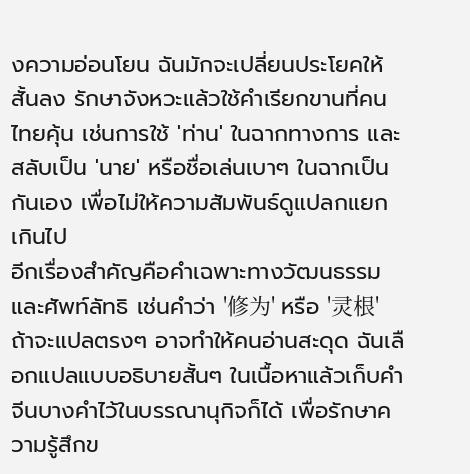งความอ่อนโยน ฉันมักจะเปลี่ยนประโยคให้สั้นลง รักษาจังหวะแล้วใช้คำเรียกขานที่คนไทยคุ้น เช่นการใช้ 'ท่าน' ในฉากทางการ และสลับเป็น 'นาย' หรือชื่อเล่นเบาๆ ในฉากเป็นกันเอง เพื่อไม่ให้ความสัมพันธ์ดูแปลกแยกเกินไป
อีกเรื่องสำคัญคือคำเฉพาะทางวัฒนธรรมและศัพท์ลัทธิ เช่นคำว่า '修为' หรือ '灵根' ถ้าจะแปลตรงๆ อาจทำให้คนอ่านสะดุด ฉันเลือกแปลแบบอธิบายสั้นๆ ในเนื้อหาแล้วเก็บคำจีนบางคำไว้ในบรรณานุกิจก็ได้ เพื่อรักษาความรู้สึกข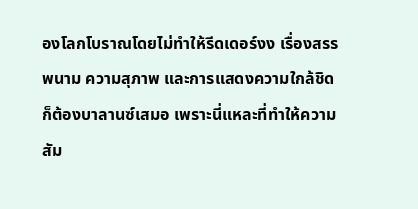องโลกโบราณโดยไม่ทำให้รีดเดอร์งง เรื่องสรรพนาม ความสุภาพ และการแสดงความใกล้ชิดก็ต้องบาลานซ์เสมอ เพราะนี่แหละที่ทำให้ความสัม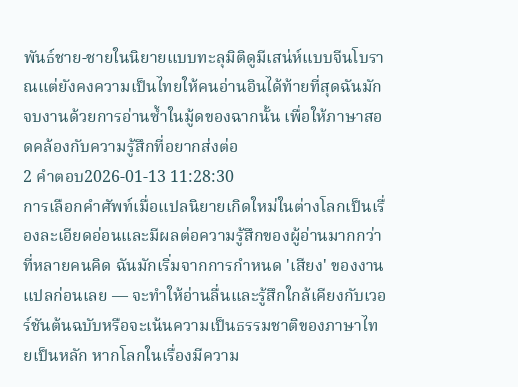พันธ์ชาย-ชายในนิยายแบบทะลุมิติดูมีเสน่ห์แบบจีนโบราณแต่ยังคงความเป็นไทยให้คนอ่านอินได้ท้ายที่สุดฉันมักจบงานด้วยการอ่านซ้ำในมู้ดของฉากนั้น เพื่อให้ภาษาสอดคล้องกับความรู้สึกที่อยากส่งต่อ
2 คำตอบ2026-01-13 11:28:30
การเลือกคำศัพท์เมื่อแปลนิยายเกิดใหม่ในต่างโลกเป็นเรื่องละเอียดอ่อนและมีผลต่อความรู้สึกของผู้อ่านมากกว่าที่หลายคนคิด ฉันมักเริ่มจากการกำหนด 'เสียง' ของงานแปลก่อนเลย — จะทำให้อ่านลื่นและรู้สึกใกล้เคียงกับเวอร์ชันต้นฉบับหรือจะเน้นความเป็นธรรมชาติของภาษาไทยเป็นหลัก หากโลกในเรื่องมีความ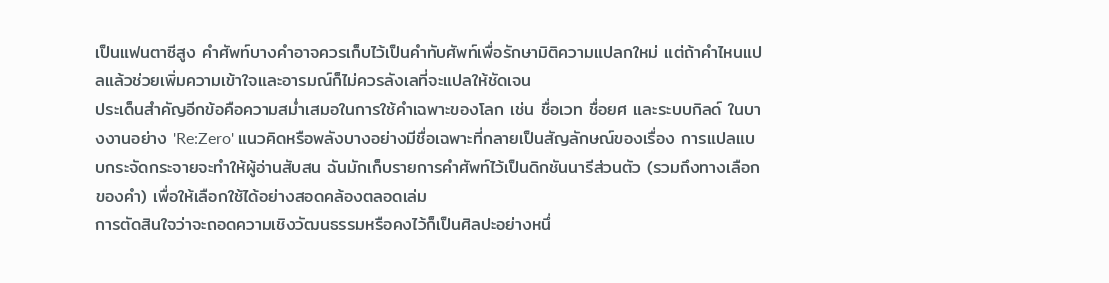เป็นแฟนตาซีสูง คำศัพท์บางคำอาจควรเก็บไว้เป็นคำทับศัพท์เพื่อรักษามิติความแปลกใหม่ แต่ถ้าคำไหนแปลแล้วช่วยเพิ่มความเข้าใจและอารมณ์ก็ไม่ควรลังเลที่จะแปลให้ชัดเจน
ประเด็นสำคัญอีกข้อคือความสม่ำเสมอในการใช้คำเฉพาะของโลก เช่น ชื่อเวท ชื่อยศ และระบบกิลด์ ในบางงานอย่าง 'Re:Zero' แนวคิดหรือพลังบางอย่างมีชื่อเฉพาะที่กลายเป็นสัญลักษณ์ของเรื่อง การแปลแบบกระจัดกระจายจะทำให้ผู้อ่านสับสน ฉันมักเก็บรายการคำศัพท์ไว้เป็นดิกชันนารีส่วนตัว (รวมถึงทางเลือกของคำ) เพื่อให้เลือกใช้ได้อย่างสอดคล้องตลอดเล่ม
การตัดสินใจว่าจะถอดความเชิงวัฒนธรรมหรือคงไว้ก็เป็นศิลปะอย่างหนึ่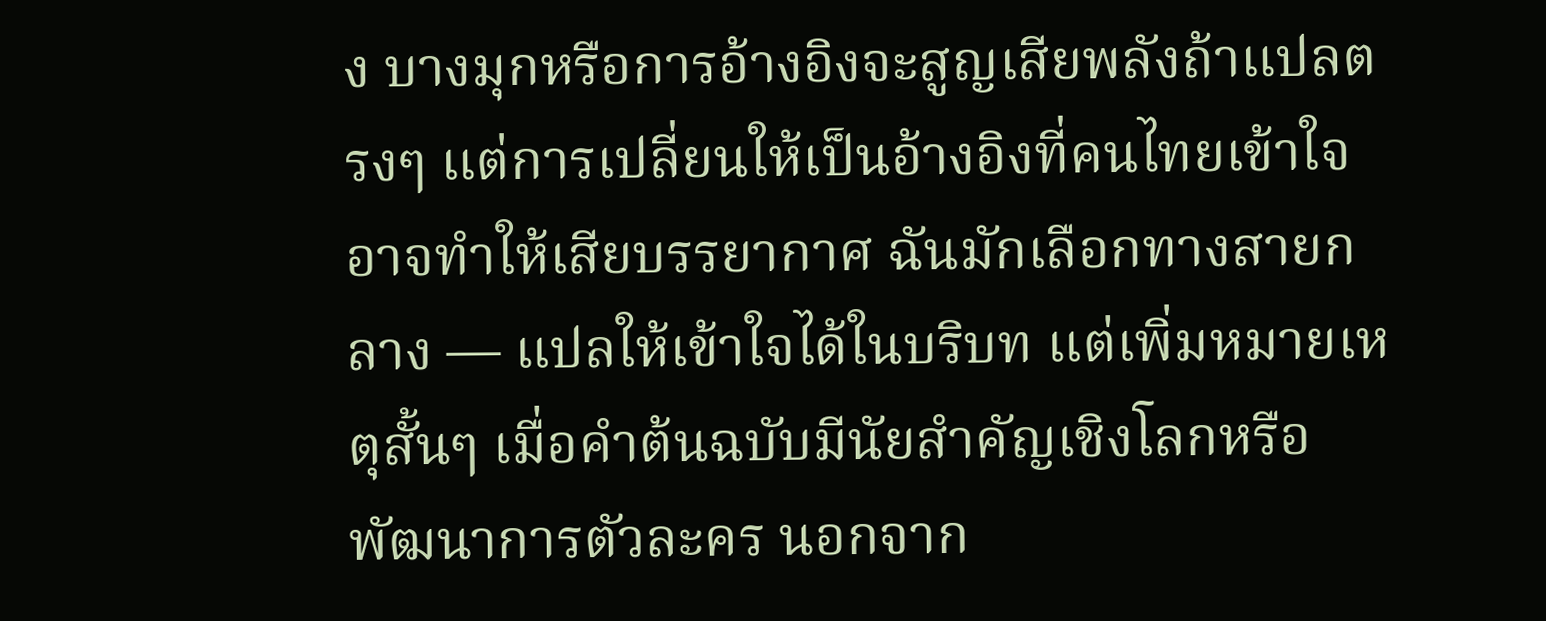ง บางมุกหรือการอ้างอิงจะสูญเสียพลังถ้าแปลตรงๆ แต่การเปลี่ยนให้เป็นอ้างอิงที่คนไทยเข้าใจอาจทำให้เสียบรรยากาศ ฉันมักเลือกทางสายกลาง — แปลให้เข้าใจได้ในบริบท แต่เพิ่มหมายเหตุสั้นๆ เมื่อคำต้นฉบับมีนัยสำคัญเชิงโลกหรือพัฒนาการตัวละคร นอกจาก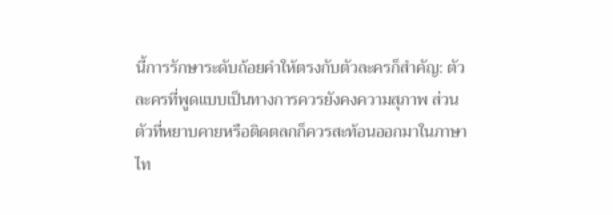นี้การรักษาระดับถ้อยคำให้ตรงกับตัวละครก็สำคัญ: ตัวละครที่พูดแบบเป็นทางการควรยังคงความสุภาพ ส่วนตัวที่หยาบคายหรือติดตลกก็ควรสะท้อนออกมาในภาษาไท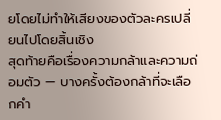ยโดยไม่ทำให้เสียงของตัวละครเปลี่ยนไปโดยสิ้นเชิง
สุดท้ายคือเรื่องความกล้าและความถ่อมตัว — บางครั้งต้องกล้าที่จะเลือกคำ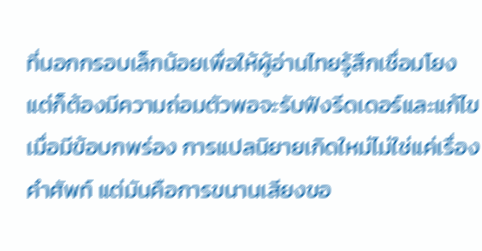ที่นอกกรอบเล็กน้อยเพื่อให้ผู้อ่านไทยรู้สึกเชื่อมโยง แต่ก็ต้องมีความถ่อมตัวพอจะรับฟังรีดเดอร์และแก้ไขเมื่อมีข้อบกพร่อง การแปลนิยายเกิดใหม่ไม่ใช่แค่เรื่องคำศัพท์ แต่มันคือการขนานเสียงขอ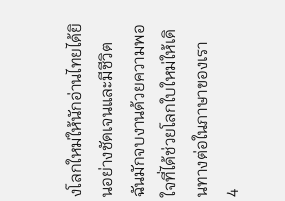งโลกใหม่ให้นักอ่านไทยได้ยินอย่างชัดเจนและมีชีวิต ฉันมักจบงานด้วยความพอใจที่ได้ช่วยโลกใบใหม่ให้เดินทางต่อในภาษาของเรา
4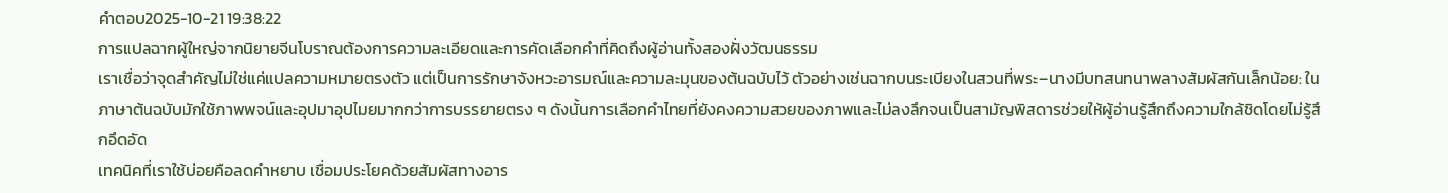คำตอบ2025-10-21 19:38:22
การแปลฉากผู้ใหญ่จากนิยายจีนโบราณต้องการความละเอียดและการคัดเลือกคำที่คิดถึงผู้อ่านทั้งสองฝั่งวัฒนธรรม
เราเชื่อว่าจุดสำคัญไม่ใช่แค่แปลความหมายตรงตัว แต่เป็นการรักษาจังหวะอารมณ์และความละมุนของต้นฉบับไว้ ตัวอย่างเช่นฉากบนระเบียงในสวนที่พระ–นางมีบทสนทนาพลางสัมผัสกันเล็กน้อย: ในภาษาต้นฉบับมักใช้ภาพพจน์และอุปมาอุปไมยมากกว่าการบรรยายตรง ๆ ดังนั้นการเลือกคำไทยที่ยังคงความสวยของภาพและไม่ลงลึกจนเป็นสามัญพิสดารช่วยให้ผู้อ่านรู้สึกถึงความใกล้ชิดโดยไม่รู้สึกอึดอัด
เทคนิคที่เราใช้บ่อยคือลดคำหยาบ เชื่อมประโยคด้วยสัมผัสทางอาร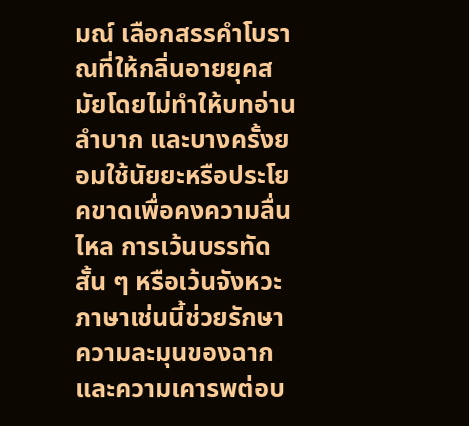มณ์ เลือกสรรคำโบราณที่ให้กลิ่นอายยุคสมัยโดยไม่ทำให้บทอ่านลำบาก และบางครั้งยอมใช้นัยยะหรือประโยคขาดเพื่อคงความลื่นไหล การเว้นบรรทัดสั้น ๆ หรือเว้นจังหวะภาษาเช่นนี้ช่วยรักษาความละมุนของฉากและความเคารพต่อบ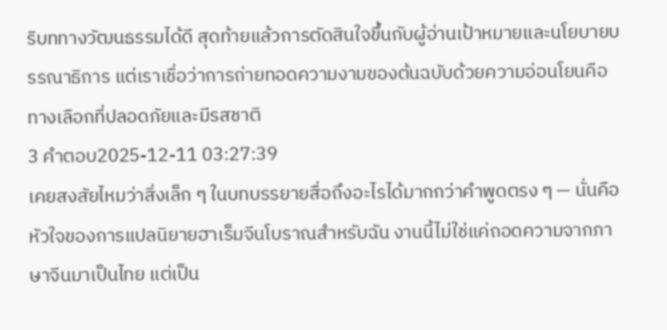ริบททางวัฒนธรรมได้ดี สุดท้ายแล้วการตัดสินใจขึ้นกับผู้อ่านเป้าหมายและนโยบายบรรณาธิการ แต่เราเชื่อว่าการถ่ายทอดความงามของต้นฉบับด้วยความอ่อนโยนคือทางเลือกที่ปลอดภัยและมีรสชาติ
3 คำตอบ2025-12-11 03:27:39
เคยสงสัยไหมว่าสิ่งเล็ก ๆ ในบทบรรยายสื่อถึงอะไรได้มากกว่าคำพูดตรง ๆ — นั่นคือหัวใจของการแปลนิยายฮาเร็มจีนโบราณสำหรับฉัน งานนี้ไม่ใช่แค่ถอดความจากภาษาจีนมาเป็นไทย แต่เป็น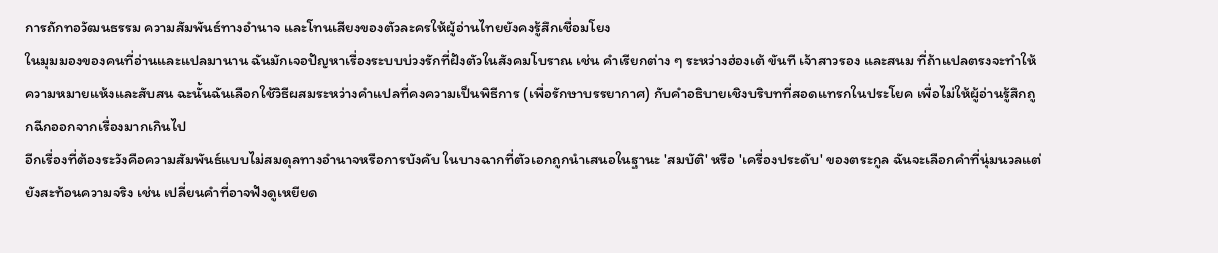การถักทอวัฒนธรรม ความสัมพันธ์ทางอำนาจ และโทนเสียงของตัวละครให้ผู้อ่านไทยยังคงรู้สึกเชื่อมโยง
ในมุมมองของคนที่อ่านและแปลมานาน ฉันมักเจอปัญหาเรื่องระบบบ่วงรักที่ฝังตัวในสังคมโบราณ เช่น คำเรียกต่าง ๆ ระหว่างฮ่องเต้ ขันที เจ้าสาวรอง และสนม ที่ถ้าแปลตรงจะทำให้ความหมายแห้งและสับสน ฉะนั้นฉันเลือกใช้วิธีผสมระหว่างคำแปลที่คงความเป็นพิธีการ (เพื่อรักษาบรรยากาศ) กับคำอธิบายเชิงบริบทที่สอดแทรกในประโยค เพื่อไม่ให้ผู้อ่านรู้สึกถูกฉีกออกจากเรื่องมากเกินไป
อีกเรื่องที่ต้องระวังคือความสัมพันธ์แบบไม่สมดุลทางอำนาจหรือการบังคับ ในบางฉากที่ตัวเอกถูกนำเสนอในฐานะ 'สมบัติ' หรือ 'เครื่องประดับ' ของตระกูล ฉันจะเลือกคำที่นุ่มนวลแต่ยังสะท้อนความจริง เช่น เปลี่ยนคำที่อาจฟังดูเหยียด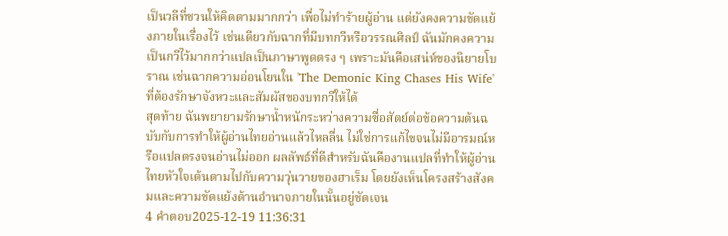เป็นวลีที่ชวนให้คิดตามมากกว่า เพื่อไม่ทำร้ายผู้อ่าน แต่ยังคงความขัดแย้งภายในเรื่องไว้ เช่นเดียวกับฉากที่มีบทกวีหรือวรรณศิลป์ ฉันมักคงความเป็นกวีไว้มากกว่าแปลเป็นภาษาพูดตรง ๆ เพราะมันคือเสน่ห์ของนิยายโบราณ เช่นฉากความอ่อนโยนใน 'The Demonic King Chases His Wife' ที่ต้องรักษาจังหวะและสัมผัสของบทกวีให้ได้
สุดท้าย ฉันพยายามรักษาน้ำหนักระหว่างความซื่อสัตย์ต่อข้อความต้นฉบับกับการทำให้ผู้อ่านไทยอ่านแล้วไหลลื่น ไม่ใช่การแก้ไขจนไม่มีอารมณ์หรือแปลตรงจนอ่านไม่ออก ผลลัพธ์ที่ดีสำหรับฉันคืองานแปลที่ทำให้ผู้อ่านไทยหัวใจเต้นตามไปกับความวุ่นวายของฮาเร็ม โดยยังเห็นโครงสร้างสังคมและความขัดแย้งด้านอำนาจภายในนั้นอยู่ชัดเจน
4 คำตอบ2025-12-19 11:36:31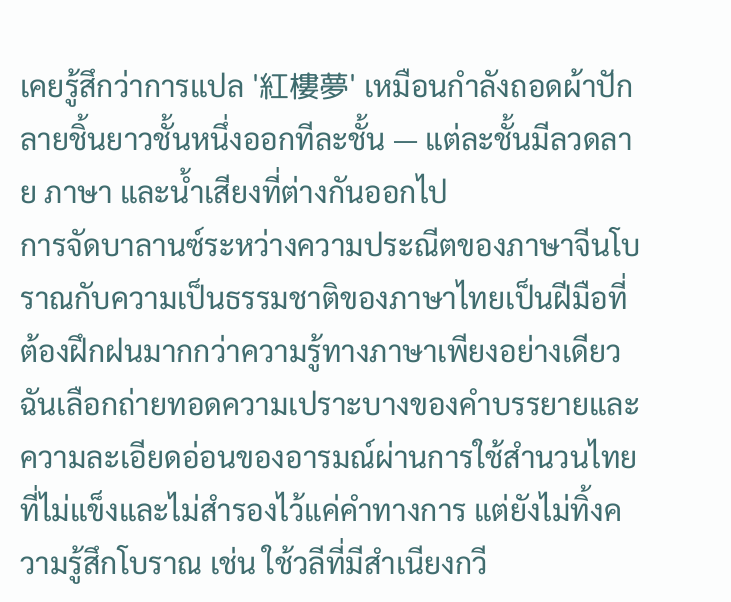เคยรู้สึกว่าการแปล '紅樓夢' เหมือนกำลังถอดผ้าปักลายชิ้นยาวชั้นหนึ่งออกทีละชั้น — แต่ละชั้นมีลวดลาย ภาษา และน้ำเสียงที่ต่างกันออกไป
การจัดบาลานซ์ระหว่างความประณีตของภาษาจีนโบราณกับความเป็นธรรมชาติของภาษาไทยเป็นฝีมือที่ต้องฝึกฝนมากกว่าความรู้ทางภาษาเพียงอย่างเดียว ฉันเลือกถ่ายทอดความเปราะบางของคำบรรยายและความละเอียดอ่อนของอารมณ์ผ่านการใช้สำนวนไทยที่ไม่แข็งและไม่สำรองไว้แค่คำทางการ แต่ยังไม่ทิ้งความรู้สึกโบราณ เช่น ใช้วลีที่มีสำเนียงกวี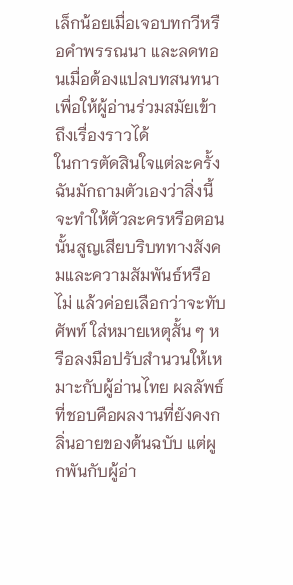เล็กน้อยเมื่อเจอบทกวีหรือคำพรรณนา และลดทอนเมื่อต้องแปลบทสนทนาเพื่อให้ผู้อ่านร่วมสมัยเข้าถึงเรื่องราวได้
ในการตัดสินใจแต่ละครั้ง ฉันมักถามตัวเองว่าสิ่งนี้จะทำให้ตัวละครหรือตอนนั้นสูญเสียบริบททางสังคมและความสัมพันธ์หรือไม่ แล้วค่อยเลือกว่าจะทับศัพท์ ใส่หมายเหตุสั้น ๆ หรือลงมือปรับสำนวนให้เหมาะกับผู้อ่านไทย ผลลัพธ์ที่ชอบคือผลงานที่ยังคงกลิ่นอายของต้นฉบับ แต่ผูกพันกับผู้อ่า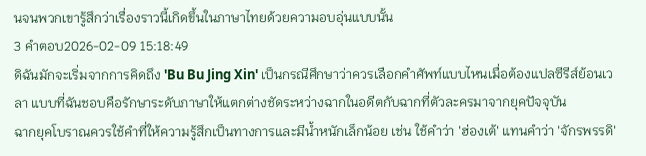นจนพวกเขารู้สึกว่าเรื่องราวนี้เกิดขึ้นในภาษาไทยด้วยความอบอุ่นแบบนั้น
3 คำตอบ2026-02-09 15:18:49
ดิฉันมักจะเริ่มจากการคิดถึง 'Bu Bu Jing Xin' เป็นกรณีศึกษาว่าควรเลือกคำศัพท์แบบไหนเมื่อต้องแปลซีรีส์ย้อนเวลา แบบที่ฉันชอบคือรักษาระดับภาษาให้แตกต่างชัดระหว่างฉากในอดีตกับฉากที่ตัวละครมาจากยุคปัจจุบัน
ฉากยุคโบราณควรใช้คำที่ให้ความรู้สึกเป็นทางการและมีน้ำหนักเล็กน้อย เช่น ใช้คำว่า 'ฮ่องเต้' แทนคำว่า 'จักรพรรดิ'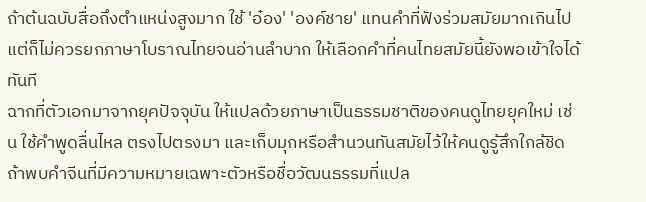ถ้าต้นฉบับสื่อถึงตำแหน่งสูงมาก ใช้ 'อ๋อง' 'องค์ชาย' แทนคำที่ฟังร่วมสมัยมากเกินไป แต่ก็ไม่ควรยกภาษาโบราณไทยจนอ่านลำบาก ให้เลือกคำที่คนไทยสมัยนี้ยังพอเข้าใจได้ทันที
ฉากที่ตัวเอกมาจากยุคปัจจุบัน ให้แปลด้วยภาษาเป็นธรรมชาติของคนดูไทยยุคใหม่ เช่น ใช้คำพูดลื่นไหล ตรงไปตรงมา และเก็บมุกหรือสำนวนทันสมัยไว้ให้คนดูรู้สึกใกล้ชิด ถ้าพบคำจีนที่มีความหมายเฉพาะตัวหรือชื่อวัฒนธรรมที่แปล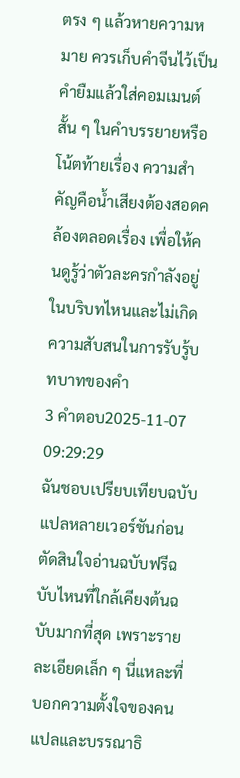ตรง ๆ แล้วหายความหมาย ควรเก็บคำจีนไว้เป็นคำยืมแล้วใส่คอมเมนต์สั้น ๆ ในคำบรรยายหรือโน้ตท้ายเรื่อง ความสำคัญคือน้ำเสียงต้องสอดคล้องตลอดเรื่อง เพื่อให้คนดูรู้ว่าตัวละครกำลังอยู่ในบริบทไหนและไม่เกิดความสับสนในการรับรู้บทบาทของคำ
3 คำตอบ2025-11-07 09:29:29
ฉันชอบเปรียบเทียบฉบับแปลหลายเวอร์ชันก่อนตัดสินใจอ่านฉบับฟรีฉบับไหนที่ใกล้เคียงต้นฉบับมากที่สุด เพราะรายละเอียดเล็ก ๆ นี่แหละที่บอกความตั้งใจของคนแปลและบรรณาธิ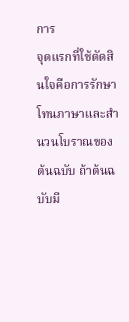การ
จุดแรกที่ใช้ตัดสินใจคือการรักษาโทนภาษาและสำนวนโบราณของต้นฉบับ ถ้าต้นฉบับมี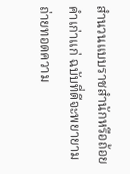สำนวนแบบราชสำนักหรือถ้อยคำเก่าแก่ ฉบับที่ดีจะพยายามถ่ายทอดความ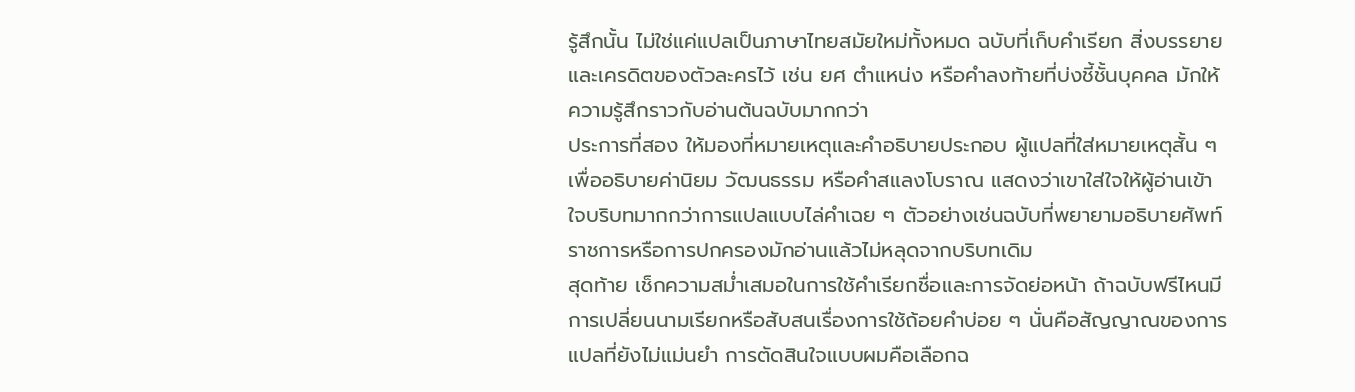รู้สึกนั้น ไม่ใช่แค่แปลเป็นภาษาไทยสมัยใหม่ทั้งหมด ฉบับที่เก็บคำเรียก สิ่งบรรยาย และเครดิตของตัวละครไว้ เช่น ยศ ตำแหน่ง หรือคำลงท้ายที่บ่งชี้ชั้นบุคคล มักให้ความรู้สึกราวกับอ่านต้นฉบับมากกว่า
ประการที่สอง ให้มองที่หมายเหตุและคำอธิบายประกอบ ผู้แปลที่ใส่หมายเหตุสั้น ๆ เพื่ออธิบายค่านิยม วัฒนธรรม หรือคำสแลงโบราณ แสดงว่าเขาใส่ใจให้ผู้อ่านเข้าใจบริบทมากกว่าการแปลแบบไล่คำเฉย ๆ ตัวอย่างเช่นฉบับที่พยายามอธิบายศัพท์ราชการหรือการปกครองมักอ่านแล้วไม่หลุดจากบริบทเดิม
สุดท้าย เช็กความสม่ำเสมอในการใช้คำเรียกชื่อและการจัดย่อหน้า ถ้าฉบับฟรีไหนมีการเปลี่ยนนามเรียกหรือสับสนเรื่องการใช้ถ้อยคำบ่อย ๆ นั่นคือสัญญาณของการแปลที่ยังไม่แม่นยำ การตัดสินใจแบบผมคือเลือกฉ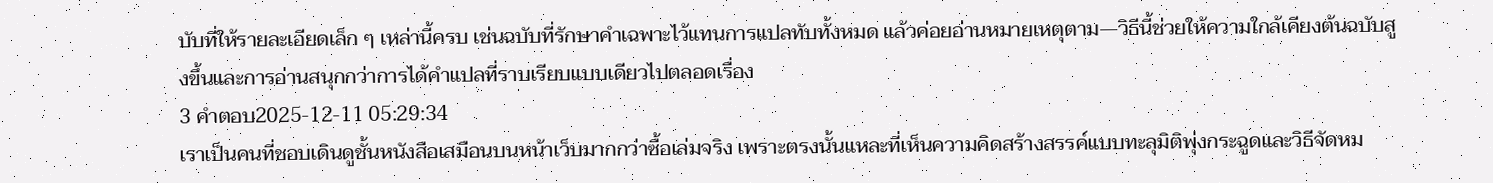บับที่ให้รายละเอียดเล็ก ๆ เหล่านี้ครบ เช่นฉบับที่รักษาคำเฉพาะไว้แทนการแปลทับทั้งหมด แล้วค่อยอ่านหมายเหตุตาม—วิธีนี้ช่วยให้ความใกล้เคียงต้นฉบับสูงขึ้นและการอ่านสนุกกว่าการได้คำแปลที่ราบเรียบแบบเดียวไปตลอดเรื่อง
3 คำตอบ2025-12-11 05:29:34
เราเป็นคนที่ชอบเดินดูชั้นหนังสือเสมือนบนหน้าเว็บมากกว่าซื้อเล่มจริง เพราะตรงนั้นแหละที่เห็นความคิดสร้างสรรค์แบบทะลุมิติพุ่งกระฉูดและวิธีจัดหม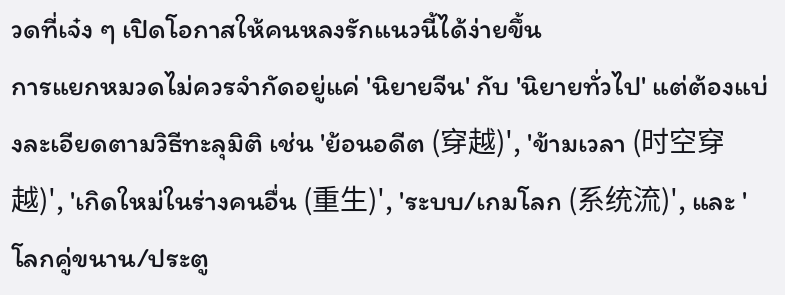วดที่เจ๋ง ๆ เปิดโอกาสให้คนหลงรักแนวนี้ได้ง่ายขึ้น
การแยกหมวดไม่ควรจำกัดอยู่แค่ 'นิยายจีน' กับ 'นิยายทั่วไป' แต่ต้องแบ่งละเอียดตามวิธีทะลุมิติ เช่น 'ย้อนอดีต (穿越)', 'ข้ามเวลา (时空穿越)', 'เกิดใหม่ในร่างคนอื่น (重生)', 'ระบบ/เกมโลก (系统流)', และ 'โลกคู่ขนาน/ประตู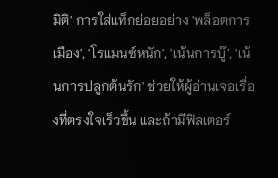มิติ' การใส่แท็กย่อยอย่าง 'พล็อตการเมือง', 'โรแมนซ์หนัก', 'เน้นการบู๊', 'เน้นการปลูกต้นรัก' ช่วยให้ผู้อ่านเจอเรื่องที่ตรงใจเร็วขึ้น และถ้ามีฟิลเตอร์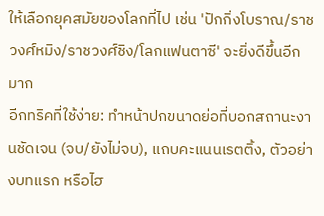ให้เลือกยุคสมัยของโลกที่ไป เช่น 'ปักกิ่งโบราณ/ราชวงศ์หมิง/ราชวงศ์ชิง/โลกแฟนตาซี' จะยิ่งดีขึ้นอีกมาก
อีกทริคที่ใช้ง่าย: ทำหน้าปกขนาดย่อที่บอกสถานะงานชัดเจน (จบ/ยังไม่จบ), แถบคะแนนเรตติ้ง, ตัวอย่างบทแรก หรือไฮ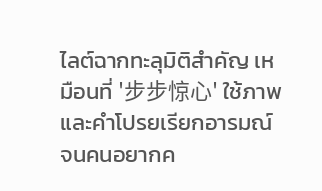ไลต์ฉากทะลุมิติสำคัญ เหมือนที่ '步步惊心' ใช้ภาพและคำโปรยเรียกอารมณ์จนคนอยากค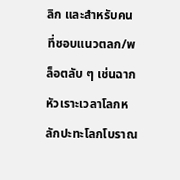ลิก และสำหรับคนที่ชอบแนวตลก/พล็อตลับ ๆ เช่นฉากหัวเราะเวลาโลกหลักปะทะโลกโบราณ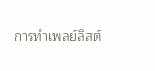การทำเพลย์ลิสต์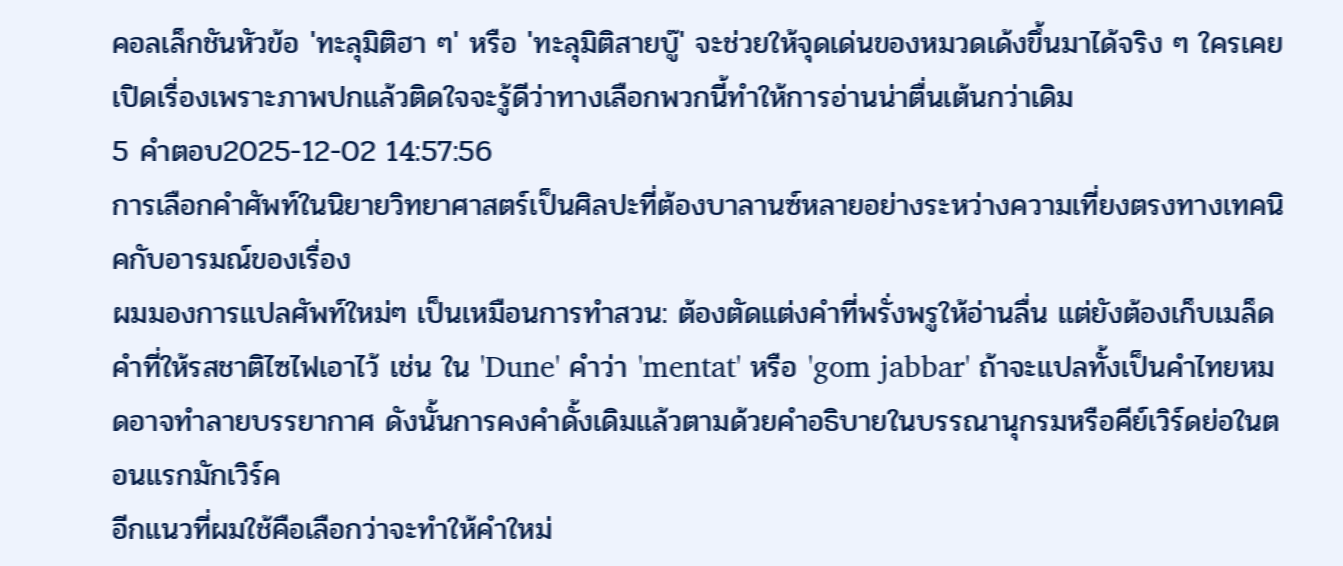คอลเล็กชันหัวข้อ 'ทะลุมิติฮา ๆ' หรือ 'ทะลุมิติสายบู๊' จะช่วยให้จุดเด่นของหมวดเด้งขึ้นมาได้จริง ๆ ใครเคยเปิดเรื่องเพราะภาพปกแล้วติดใจจะรู้ดีว่าทางเลือกพวกนี้ทำให้การอ่านน่าตื่นเต้นกว่าเดิม
5 คำตอบ2025-12-02 14:57:56
การเลือกคำศัพท์ในนิยายวิทยาศาสตร์เป็นศิลปะที่ต้องบาลานซ์หลายอย่างระหว่างความเที่ยงตรงทางเทคนิคกับอารมณ์ของเรื่อง
ผมมองการแปลศัพท์ใหม่ๆ เป็นเหมือนการทำสวน: ต้องตัดแต่งคำที่พรั่งพรูให้อ่านลื่น แต่ยังต้องเก็บเมล็ดคำที่ให้รสชาติไซไฟเอาไว้ เช่น ใน 'Dune' คำว่า 'mentat' หรือ 'gom jabbar' ถ้าจะแปลทั้งเป็นคำไทยหมดอาจทำลายบรรยากาศ ดังนั้นการคงคำดั้งเดิมแล้วตามด้วยคำอธิบายในบรรณานุกรมหรือคีย์เวิร์ดย่อในตอนแรกมักเวิร์ค
อีกแนวที่ผมใช้คือเลือกว่าจะทำให้คำใหม่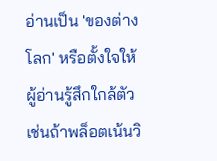อ่านเป็น 'ของต่างโลก' หรือตั้งใจให้ผู้อ่านรู้สึกใกล้ตัว เช่นถ้าพล็อตเน้นวิ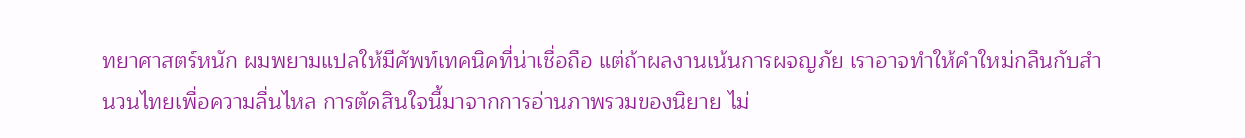ทยาศาสตร์หนัก ผมพยามแปลให้มีศัพท์เทคนิคที่น่าเชื่อถือ แต่ถ้าผลงานเน้นการผจญภัย เราอาจทำให้คำใหม่กลืนกับสำนวนไทยเพื่อความลื่นไหล การตัดสินใจนี้มาจากการอ่านภาพรวมของนิยาย ไม่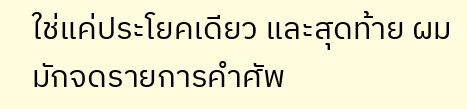ใช่แค่ประโยคเดียว และสุดท้าย ผมมักจดรายการคำศัพ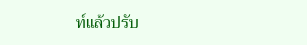ท์แล้วปรับ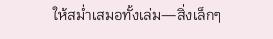ให้สม่ำเสมอทั้งเล่ม—สิ่งเล็กๆ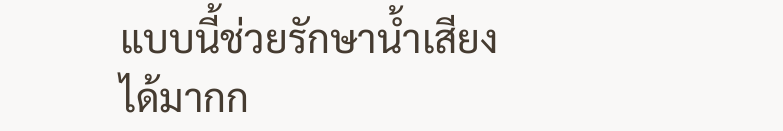แบบนี้ช่วยรักษาน้ำเสียงได้มากก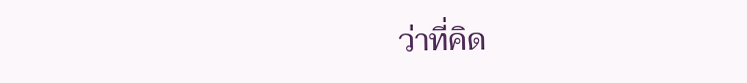ว่าที่คิด